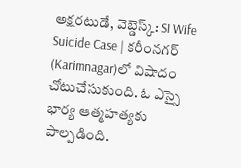అక్షరటుడే, వెబ్డెస్క్: SI Wife Suicide Case | కరీంనగర్ (Karimnagar)లో విషాదం చోటుచేసుకుంది. ఓ ఎస్సై భార్య ఆత్మహత్యకు పాల్పడింది.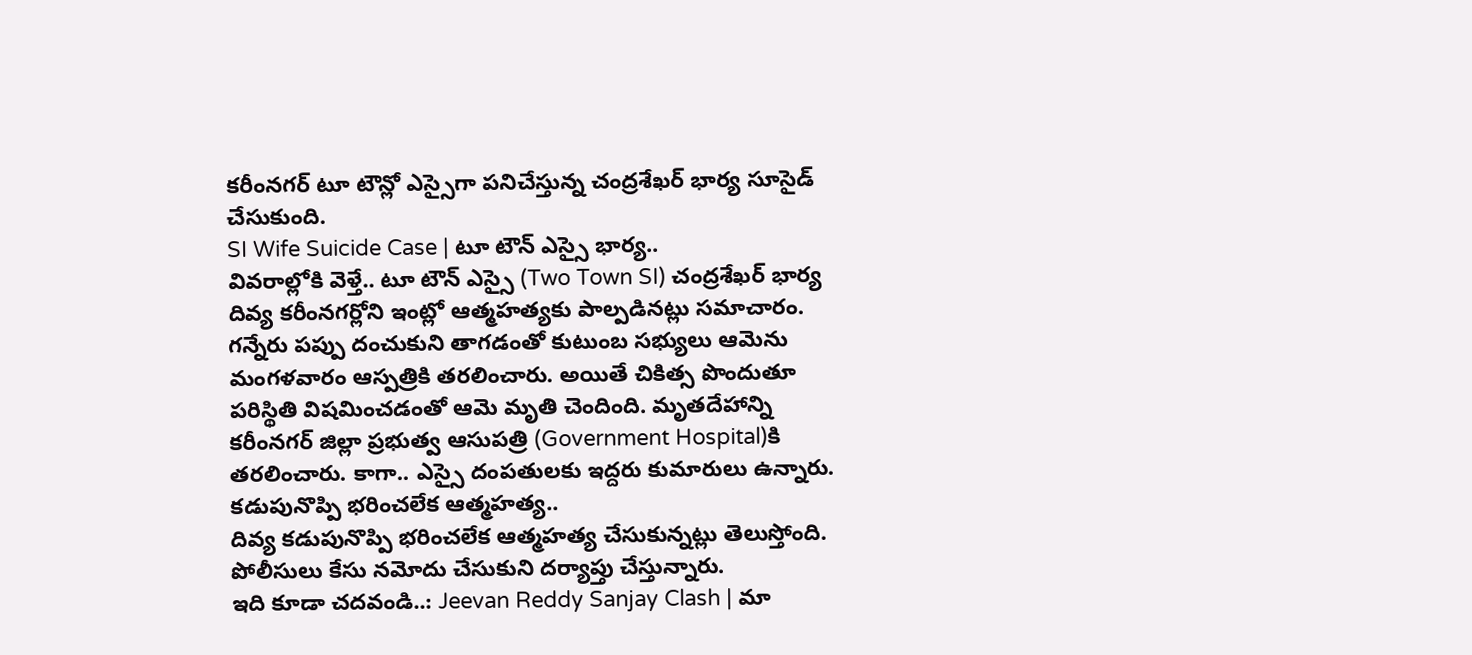కరీంనగర్ టూ టౌన్లో ఎస్సైగా పనిచేస్తున్న చంద్రశేఖర్ భార్య సూసైడ్ చేసుకుంది.
SI Wife Suicide Case | టూ టౌన్ ఎస్సై భార్య..
వివరాల్లోకి వెళ్తే.. టూ టౌన్ ఎస్సై (Two Town SI) చంద్రశేఖర్ భార్య దివ్య కరీంనగర్లోని ఇంట్లో ఆత్మహత్యకు పాల్పడినట్లు సమాచారం. గన్నేరు పప్పు దంచుకుని తాగడంతో కుటుంబ సభ్యులు ఆమెను మంగళవారం ఆస్పత్రికి తరలించారు. అయితే చికిత్స పొందుతూ పరిస్థితి విషమించడంతో ఆమె మృతి చెందింది. మృతదేహాన్ని కరీంనగర్ జిల్లా ప్రభుత్వ ఆసుపత్రి (Government Hospital)కి తరలించారు. కాగా.. ఎస్సై దంపతులకు ఇద్దరు కుమారులు ఉన్నారు.
కడుపునొప్పి భరించలేక ఆత్మహత్య..
దివ్య కడుపునొప్పి భరించలేక ఆత్మహత్య చేసుకున్నట్లు తెలుస్తోంది. పోలీసులు కేసు నమోదు చేసుకుని దర్యాప్తు చేస్తున్నారు.
ఇది కూడా చదవండి..: Jeevan Reddy Sanjay Clash | మా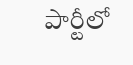పార్టీలో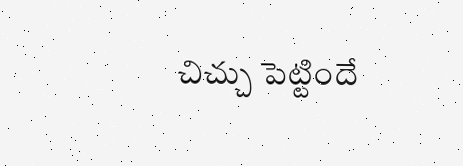చిచ్చు పెట్టిందే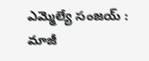ఎమ్మెల్యే సంజయ్ : మాజీ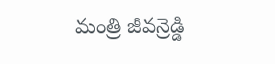మంత్రి జీవన్రెడ్డి